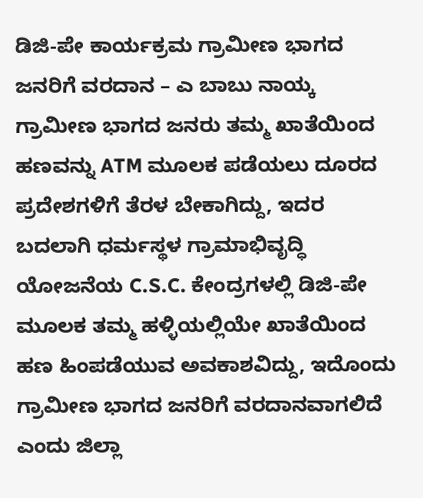ಡಿಜಿ-ಪೇ ಕಾರ್ಯಕ್ರಮ ಗ್ರಾಮೀಣ ಭಾಗದ ಜನರಿಗೆ ವರದಾನ – ಎ ಬಾಬು ನಾಯ್ಕ
ಗ್ರಾಮೀಣ ಭಾಗದ ಜನರು ತಮ್ಮ ಖಾತೆಯಿಂದ ಹಣವನ್ನು ATM ಮೂಲಕ ಪಡೆಯಲು ದೂರದ ಪ್ರದೇಶಗಳಿಗೆ ತೆರಳ ಬೇಕಾಗಿದ್ದು, ಇದರ ಬದಲಾಗಿ ಧರ್ಮಸ್ಥಳ ಗ್ರಾಮಾಭಿವೃದ್ಧಿ ಯೋಜನೆಯ C.S.C. ಕೇಂದ್ರಗಳಲ್ಲಿ ಡಿಜಿ-ಪೇ ಮೂಲಕ ತಮ್ಮ ಹಳ್ಳಿಯಲ್ಲಿಯೇ ಖಾತೆಯಿಂದ ಹಣ ಹಿಂಪಡೆಯುವ ಅವಕಾಶವಿದ್ದು, ಇದೊಂದು ಗ್ರಾಮೀಣ ಭಾಗದ ಜನರಿಗೆ ವರದಾನವಾಗಲಿದೆ ಎಂದು ಜಿಲ್ಲಾ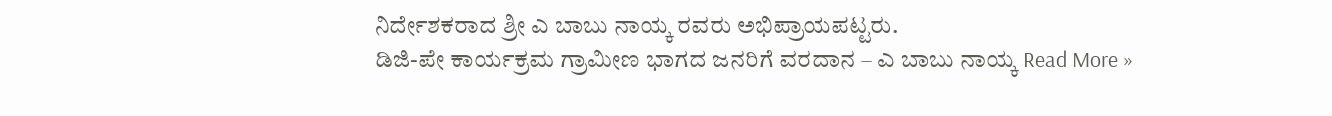ನಿರ್ದೇಶಕರಾದ ಶ್ರೀ ಎ ಬಾಬು ನಾಯ್ಕ ರವರು ಅಭಿಪ್ರಾಯಪಟ್ಟರು.
ಡಿಜಿ-ಪೇ ಕಾರ್ಯಕ್ರಮ ಗ್ರಾಮೀಣ ಭಾಗದ ಜನರಿಗೆ ವರದಾನ – ಎ ಬಾಬು ನಾಯ್ಕ Read More »